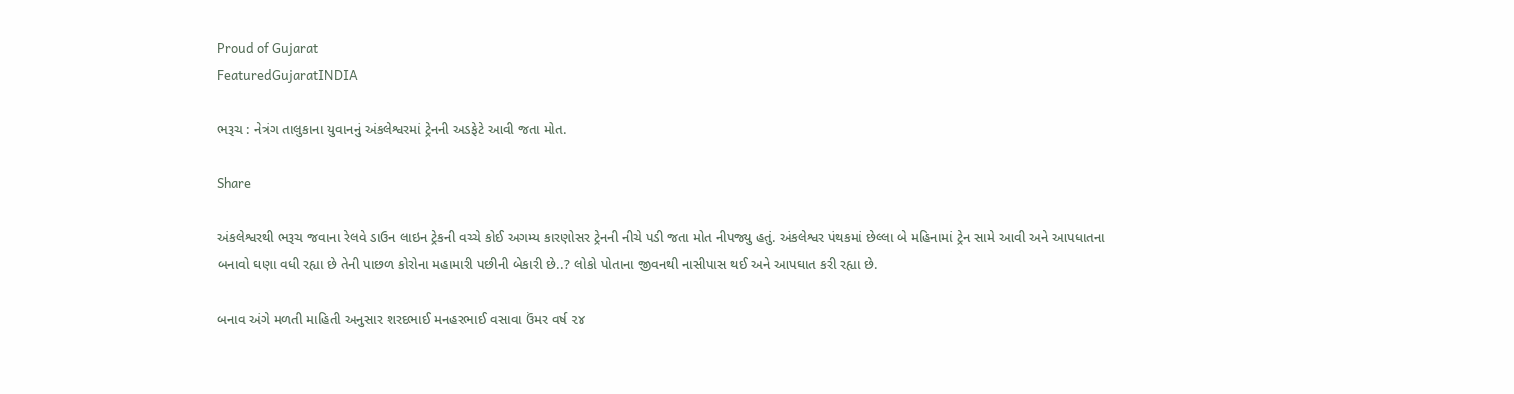Proud of Gujarat
FeaturedGujaratINDIA

ભરૂચ : નેત્રંગ તાલુકાના યુવાનનું અંકલેશ્વરમાં ટ્રેનની અડફેટે આવી જતા મોત.

Share

અંકલેશ્વરથી ભરૂચ જવાના રેલવે ડાઉન લાઇન ટ્રેકની વચ્ચે કોઈ અગમ્ય કારણોસર ટ્રેનની નીચે પડી જતા મોત નીપજ્યુ હતું. અંકલેશ્વર પંથકમાં છેલ્લા બે મહિનામાં ટ્રેન સામે આવી અને આપધાતના બનાવો ઘણા વધી રહ્યા છે તેની પાછળ કોરોના મહામારી પછીની બેકારી છે..? લોકો પોતાના જીવનથી નાસીપાસ થઈ અને આપઘાત કરી રહ્યા છે.

બનાવ અંગે મળતી માહિતી અનુસાર શરદભાઈ મનહરભાઈ વસાવા ઉંમર વર્ષ ૨૪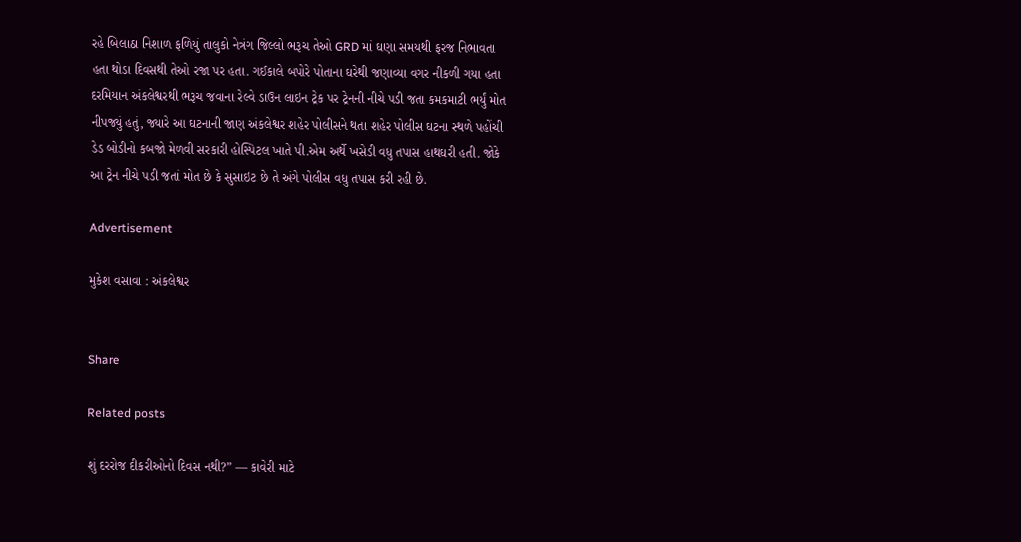રહે બિલાઠા નિશાળ ફળિયું તાલુકો નેત્રંગ જિલ્લો ભરૂચ તેઓ GRD માં ઘણા સમયથી ફરજ નિભાવતા હતા થોડા દિવસથી તેઓ રજા પર હતા. ગઈકાલે બપોરે પોતાના ઘરેથી જણાવ્યા વગર નીકળી ગયા હતા દરમિયાન અંકલેશ્વરથી ભરૂચ જવાના રેલ્વે ડાઉન લાઇન ટ્રેક પર ટ્રેનની નીચે પડી જતા કમકમાટી ભર્યું મોત નીપજ્યું હતું, જ્યારે આ ઘટનાની જાણ અંકલેશ્વર શહેર પોલીસને થતા શહેર પોલીસ ઘટના સ્થળે પહોંચી ડેડ બોડીનો કબજો મેળવી સરકારી હોસ્પિટલ ખાતે પી.એમ અર્થે ખસેડી વધુ તપાસ હાથઘરી હતી. જોકે આ ટ્રેન નીચે પડી જતાં મોત છે કે સુસાઇટ છે તે અંગે પોલીસ વધુ તપાસ કરી રહી છે.

Advertisement

મુકેશ વસાવા : અંકલેશ્વર


Share

Related posts

શું દરરોજ દીકરીઓનો દિવસ નથી?” — કાવેરી માટે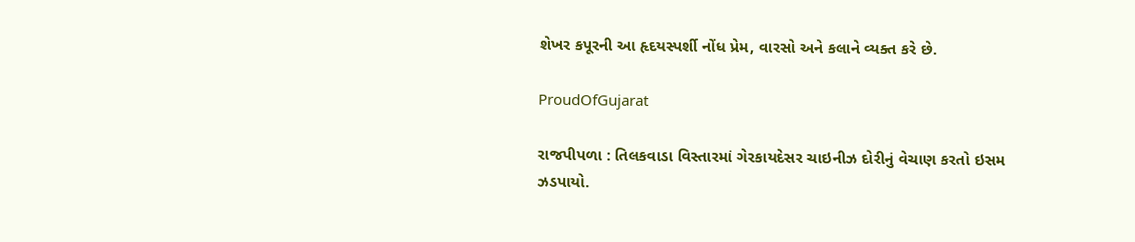શેખર કપૂરની આ હૃદયસ્પર્શી નોંધ પ્રેમ, વારસો અને કલાને વ્યક્ત કરે છે.

ProudOfGujarat

રાજપીપળા : તિલકવાડા વિસ્તારમાં ગેરકાયદેસર ચાઇનીઝ દોરીનું વેચાણ કરતો ઇસમ ઝડપાયો.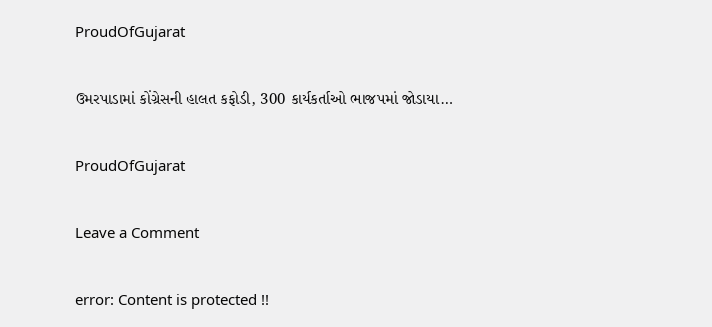ProudOfGujarat

ઉમરપાડામાં કોંગ્રેસની હાલત કફોડી, 300 કાર્યકર્તાઓ ભાજપમાં જોડાયા…

ProudOfGujarat

Leave a Comment

error: Content is protected !!